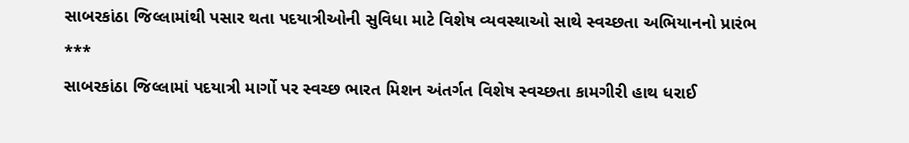સાબરકાંઠા જિલ્લામાંથી પસાર થતા પદયાત્રીઓની સુવિધા માટે વિશેષ વ્યવસ્થાઓ સાથે સ્વચ્છતા અભિયાનનો પ્રારંભ
***
સાબરકાંઠા જિલ્લામાં પદયાત્રી માર્ગો પર સ્વચ્છ ભારત મિશન અંતર્ગત વિશેષ સ્વચ્છતા કામગીરી હાથ ધરાઈ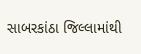સાબરકાંઠા જિલ્લામાંથી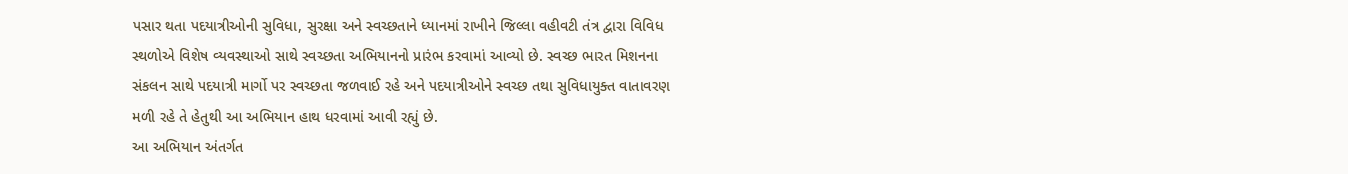પસાર થતા પદયાત્રીઓની સુવિધા, સુરક્ષા અને સ્વચ્છતાને ધ્યાનમાં રાખીને જિલ્લા વહીવટી તંત્ર દ્વારા વિવિધ સ્થળોએ વિશેષ વ્યવસ્થાઓ સાથે સ્વચ્છતા અભિયાનનો પ્રારંભ કરવામાં આવ્યો છે. સ્વચ્છ ભારત મિશનના સંકલન સાથે પદયાત્રી માર્ગો પર સ્વચ્છતા જળવાઈ રહે અને પદયાત્રીઓને સ્વચ્છ તથા સુવિધાયુક્ત વાતાવરણ મળી રહે તે હેતુથી આ અભિયાન હાથ ધરવામાં આવી રહ્યું છે.
આ અભિયાન અંતર્ગત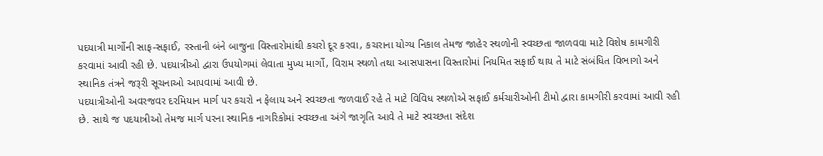પદયાત્રી માર્ગોની સાફ-સફાઈ, રસ્તાની બંને બાજુના વિસ્તારોમાંથી કચરો દૂર કરવા, કચરાના યોગ્ય નિકાલ તેમજ જાહેર સ્થળોની સ્વચ્છતા જાળવવા માટે વિશેષ કામગીરી કરવામાં આવી રહી છે. પદયાત્રીઓ દ્વારા ઉપયોગમાં લેવાતા મુખ્ય માર્ગો, વિરામ સ્થળો તથા આસપાસના વિસ્તારોમાં નિયમિત સફાઈ થાય તે માટે સંબંધિત વિભાગો અને સ્થાનિક તંત્રને જરૂરી સૂચનાઓ આપવામાં આવી છે.
પદયાત્રીઓની અવરજવર દરમિયાન માર્ગ પર કચરો ન ફેલાય અને સ્વચ્છતા જળવાઈ રહે તે માટે વિવિધ સ્થળોએ સફાઈ કર્મચારીઓની ટીમો દ્વારા કામગીરી કરવામાં આવી રહી છે. સાથે જ પદયાત્રીઓ તેમજ માર્ગ પરના સ્થાનિક નાગરિકોમાં સ્વચ્છતા અંગે જાગૃતિ આવે તે માટે સ્વચ્છતા સંદેશ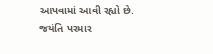આપવામાં આવી રહ્યો છે.
જયંતિ પરમાર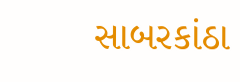સાબરકાંઠા